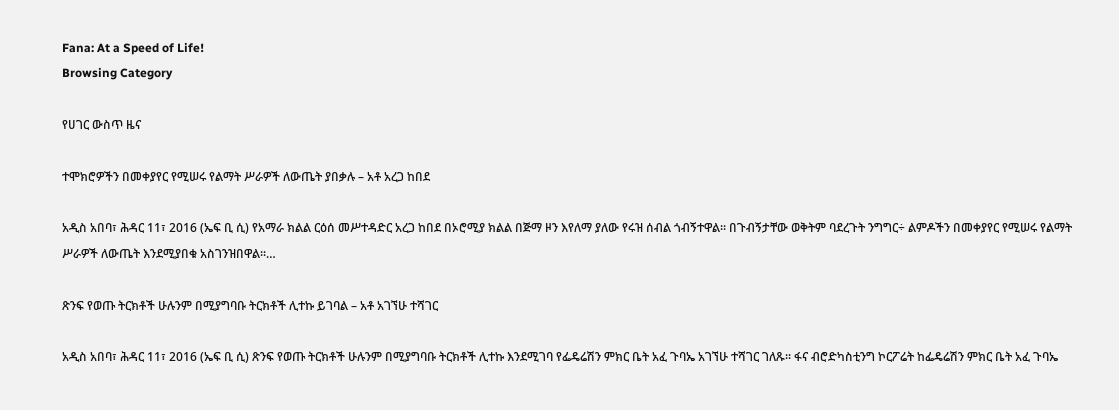Fana: At a Speed of Life!
Browsing Category

የሀገር ውስጥ ዜና

ተሞክሮዎችን በመቀያየር የሚሠሩ የልማት ሥራዎች ለውጤት ያበቃሉ – አቶ አረጋ ከበደ

አዲስ አበባ፣ ሕዳር 11፣ 2016 (ኤፍ ቢ ሲ) የአማራ ክልል ርዕሰ መሥተዳድር አረጋ ከበደ በኦሮሚያ ክልል በጅማ ዞን እየለማ ያለው የሩዝ ሰብል ጎብኝተዋል፡፡ በጉብኝታቸው ወቅትም ባደረጉት ንግግር÷ ልምዶችን በመቀያየር የሚሠሩ የልማት ሥራዎች ለውጤት እንደሚያበቁ አስገንዝበዋል፡፡…

ጽንፍ የወጡ ትርክቶች ሁሉንም በሚያግባቡ ትርክቶች ሊተኩ ይገባል – አቶ አገኘሁ ተሻገር

አዲስ አበባ፣ ሕዳር 11፣ 2016 (ኤፍ ቢ ሲ) ጽንፍ የወጡ ትርክቶች ሁሉንም በሚያግባቡ ትርክቶች ሊተኩ እንደሚገባ የፌዴሬሽን ምክር ቤት አፈ ጉባኤ አገኘሁ ተሻገር ገለጹ፡፡ ፋና ብሮድካስቲንግ ኮርፖሬት ከፌዴሬሽን ምክር ቤት አፈ ጉባኤ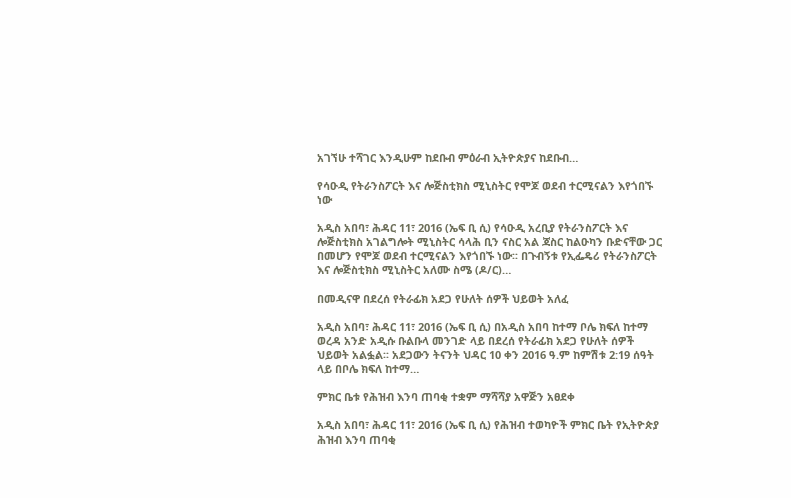አገኘሁ ተሻገር እንዲሁም ከደቡብ ምዕራብ ኢትዮጵያና ከደቡብ…

የሳዑዲ የትራንስፖርት እና ሎጅስቲክስ ሚኒስትር የሞጆ ወደብ ተርሚናልን እየጎበኙ ነው

አዲስ አበባ፣ ሕዳር 11፣ 2016 (ኤፍ ቢ ሲ) የሳዑዲ አረቢያ የትራንስፖርት እና ሎጅስቲክስ አገልግሎት ሚኒስትር ሳላሕ ቢን ናስር አል ጃስር ከልዑካን ቡድናቸው ጋር በመሆን የሞጆ ወደብ ተርሚናልን እየጎበኙ ነው፡፡ በጉብኝቱ የኢፌዴሪ የትራንስፖርት እና ሎጅስቲክስ ሚኒስትር አለሙ ስሜ (ዶ/ር)…

በመዲናዋ በደረሰ የትራፊክ አደጋ የሁለት ሰዎች ህይወት አለፈ

አዲስ አበባ፣ ሕዳር 11፣ 2016 (ኤፍ ቢ ሲ) በአዲስ አበባ ከተማ ቦሌ ክፍለ ከተማ ወረዳ አንድ አዲሱ ቡልቡላ መንገድ ላይ በደረሰ የትራፊክ አደጋ የሁለት ሰዎች ህይወት አልፏል፡፡ አደጋውን ትናንት ህዳር 10 ቀን 2016 ዓ.ም ከምሽቱ 2:19 ሰዓት ላይ በቦሌ ክፍለ ከተማ…

ምክር ቤቱ የሕዝብ እንባ ጠባቂ ተቋም ማሻሻያ አዋጅን አፀደቀ

አዲስ አበባ፣ ሕዳር 11፣ 2016 (ኤፍ ቢ ሲ) የሕዝብ ተወካዮች ምክር ቤት የኢትዮጵያ ሕዝብ እንባ ጠባቂ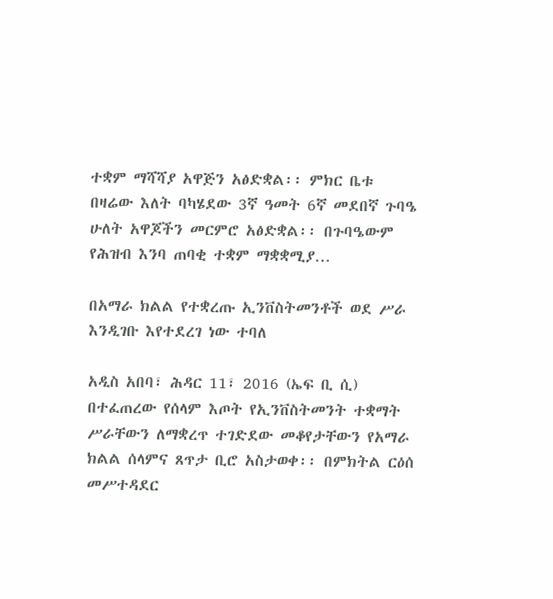ተቋም ማሻሻያ አዋጅን አፅድቋል፡፡ ምክር ቤቱ በዛሬው እለት ባካሄደው 3ኛ ዓመት 6ኛ መደበኛ ጉባዔ ሁለት አዋጆችን መርምሮ አፅድቋል፡፡ በጉባዔውም የሕዝብ እንባ ጠባቂ ተቋም ማቋቋሚያ…

በአማራ ክልል የተቋረጡ ኢንቨስትመንቶች ወደ ሥራ እንዲገቡ እየተደረገ ነው ተባለ

አዲስ አበባ፣ ሕዳር 11፣ 2016 (ኤፍ ቢ ሲ) በተፈጠረው የሰላም እጦት የኢንቨስትመንት ተቋማት ሥራቸውን ለማቋረጥ ተገድደው መቆየታቸውን የአማራ ክልል ሰላምና ጸጥታ ቢሮ አስታወቀ፡፡ በምክትል ርዕሰ መሥተዳደር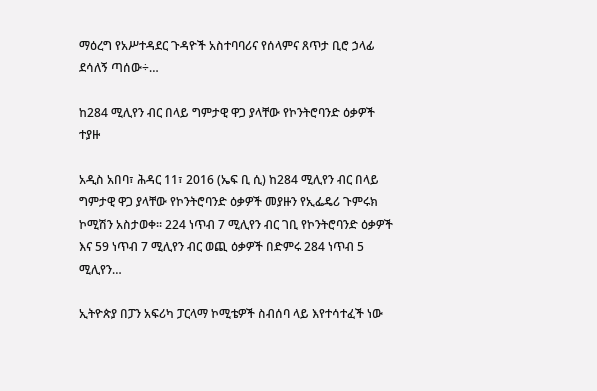ማዕረግ የአሥተዳደር ጉዳዮች አስተባባሪና የሰላምና ጸጥታ ቢሮ ኃላፊ ደሳለኝ ጣሰው÷…

ከ284 ሚሊየን ብር በላይ ግምታዊ ዋጋ ያላቸው የኮንትሮባንድ ዕቃዎች ተያዙ

አዲስ አበባ፣ ሕዳር 11፣ 2016 (ኤፍ ቢ ሲ) ከ284 ሚሊየን ብር በላይ ግምታዊ ዋጋ ያላቸው የኮንትሮባንድ ዕቃዎች መያዙን የኢፌዴሪ ጉምሩክ ኮሚሽን አስታወቀ፡፡ 224 ነጥብ 7 ሚሊየን ብር ገቢ የኮንትሮባንድ ዕቃዎች እና 59 ነጥብ 7 ሚሊየን ብር ወጪ ዕቃዎች በድምሩ 284 ነጥብ 5 ሚሊየን…

ኢትዮጵያ በፓን አፍሪካ ፓርላማ ኮሚቴዎች ስብሰባ ላይ እየተሳተፈች ነው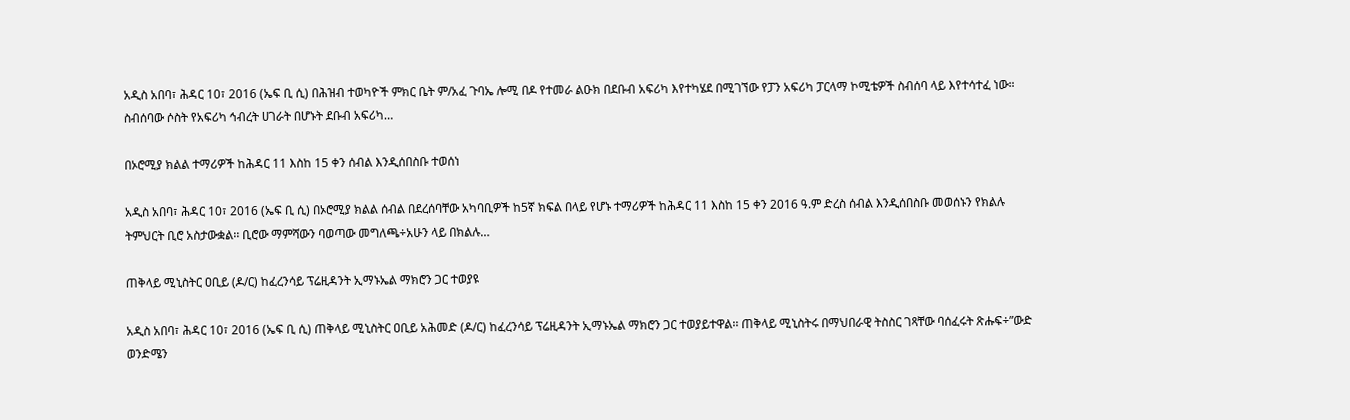አዲስ አበባ፣ ሕዳር 10፣ 2016 (ኤፍ ቢ ሲ) በሕዝብ ተወካዮች ምክር ቤት ም/አፈ ጉባኤ ሎሚ በዶ የተመራ ልዑክ በደቡብ አፍሪካ እየተካሄደ በሚገኘው የፓን አፍሪካ ፓርላማ ኮሚቴዎች ስብሰባ ላይ እየተሳተፈ ነው። ስብሰባው ሶስት የአፍሪካ ኅብረት ሀገራት በሆኑት ደቡብ አፍሪካ…

በኦሮሚያ ክልል ተማሪዎች ከሕዳር 11 እስከ 15 ቀን ሰብል እንዲሰበስቡ ተወሰነ

አዲስ አበባ፣ ሕዳር 10፣ 2016 (ኤፍ ቢ ሲ) በኦሮሚያ ክልል ሰብል በደረሰባቸው አካባቢዎች ከ5ኛ ክፍል በላይ የሆኑ ተማሪዎች ከሕዳር 11 እስከ 15 ቀን 2016 ዓ.ም ድረስ ሰብል እንዲሰበስቡ መወሰኑን የክልሉ ትምህርት ቢሮ አስታውቋል፡፡ ቢሮው ማምሻውን ባወጣው መግለጫ÷አሁን ላይ በክልሉ…

ጠቅላይ ሚኒስትር ዐቢይ (ዶ/ር) ከፈረንሳይ ፕሬዚዳንት ኢማኑኤል ማክሮን ጋር ተወያዩ

አዲስ አበባ፣ ሕዳር 10፣ 2016 (ኤፍ ቢ ሲ) ጠቅላይ ሚኒስትር ዐቢይ አሕመድ (ዶ/ር) ከፈረንሳይ ፕሬዚዳንት ኢማኑኤል ማክሮን ጋር ተወያይተዋል፡፡ ጠቅላይ ሚኒስትሩ በማህበራዊ ትስስር ገጻቸው ባሰፈሩት ጽሑፍ÷”ውድ ወንድሜን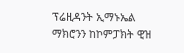ፕሬዚዳንት ኢማኑኤል ማክሮንን ከኮምፓክት ዊዝ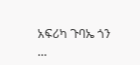አፍሪካ ጉባኤ ጎን …